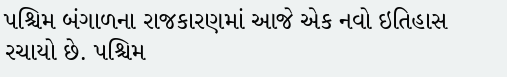પશ્ચિમ બંગાળના રાજકારણમાં આજે એક નવો ઇતિહાસ રચાયો છે. પશ્ચિમ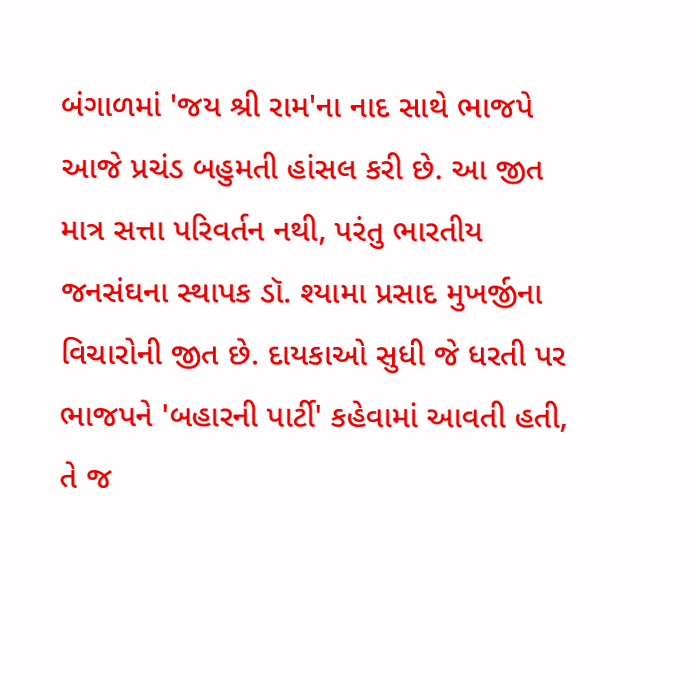બંગાળમાં 'જય શ્રી રામ'ના નાદ સાથે ભાજપે આજે પ્રચંડ બહુમતી હાંસલ કરી છે. આ જીત માત્ર સત્તા પરિવર્તન નથી, પરંતુ ભારતીય જનસંઘના સ્થાપક ડૉ. શ્યામા પ્રસાદ મુખર્જીના વિચારોની જીત છે. દાયકાઓ સુધી જે ધરતી પર ભાજપને 'બહારની પાર્ટી' કહેવામાં આવતી હતી, તે જ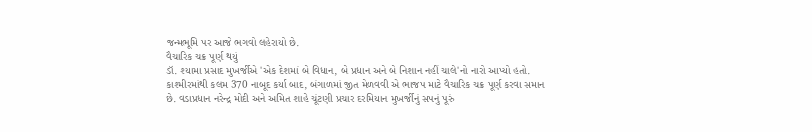જન્મભૂમિ પર આજે ભગવો લહેરાયો છે.
વૈચારિક ચક્ર પૂર્ણ થયું
ડૉ. શ્યામા પ્રસાદ મુખર્જીએ 'એક દેશમાં બે વિધાન, બે પ્રધાન અને બે નિશાન નહીં ચાલે'નો નારો આપ્યો હતો. કાશ્મીરમાંથી કલમ 370 નાબૂદ કર્યા બાદ, બંગાળમાં જીત મેળવવી એ ભાજપ માટે વૈચારિક ચક્ર પૂર્ણ કરવા સમાન છે. વડાપ્રધાન નરેન્દ્ર મોદી અને અમિત શાહે ચૂંટણી પ્રચાર દરમિયાન મુખર્જીનું સપનું પૂરું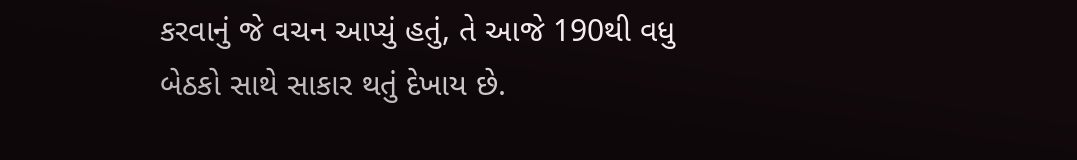કરવાનું જે વચન આપ્યું હતું, તે આજે 190થી વધુ બેઠકો સાથે સાકાર થતું દેખાય છે.